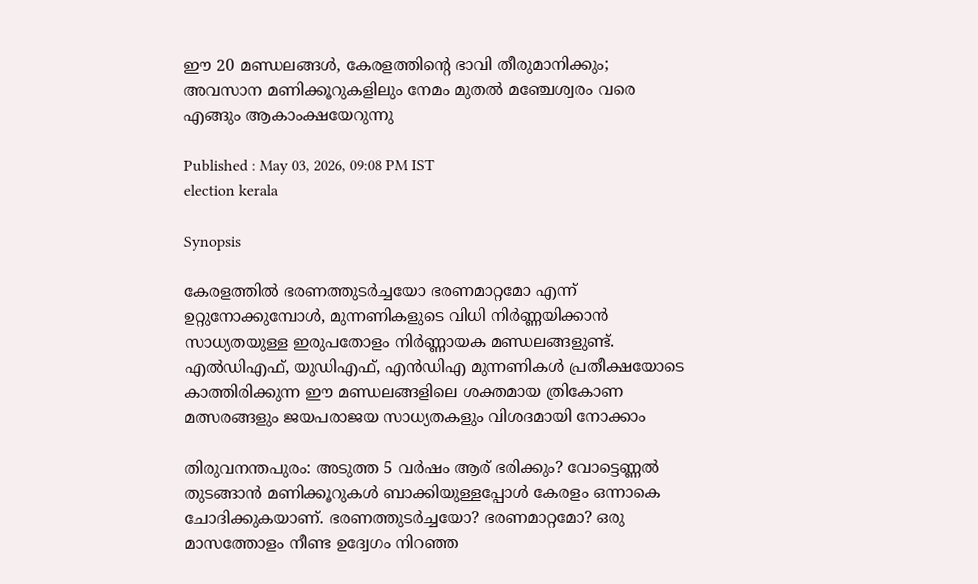ഈ 20 മണ്ഡലങ്ങൾ, കേരളത്തിന്‍റെ ഭാവി തീരുമാനിക്കും; അവസാന മണിക്കൂറുകളിലും നേമം മുതൽ മഞ്ചേശ്വരം വരെ എങ്ങും ആകാംക്ഷയേറുന്നു

Published : May 03, 2026, 09:08 PM IST
election kerala

Synopsis

കേരളത്തിൽ ഭരണത്തുടർച്ചയോ ഭരണമാറ്റമോ എന്ന് ഉറ്റുനോക്കുമ്പോൾ, മുന്നണികളുടെ വിധി നിർണ്ണയിക്കാൻ സാധ്യതയുള്ള ഇരുപതോളം നിർണ്ണായക മണ്ഡലങ്ങളുണ്ട്. എൽഡിഎഫ്, യുഡിഎഫ്, എൻഡിഎ മുന്നണികൾ പ്രതീക്ഷയോടെ കാത്തിരിക്കുന്ന ഈ മണ്ഡലങ്ങളിലെ ശക്തമായ ത്രികോണ മത്സരങ്ങളും ജയപരാജയ സാധ്യതകളും വിശദമായി നോക്കാം

തിരുവനന്തപുരം: അടുത്ത 5 വർഷം ആര് ഭരിക്കും? വോട്ടെണ്ണൽ തുടങ്ങാൻ മണിക്കൂറുകൾ ബാക്കിയുള്ളപ്പോൾ കേരളം ഒന്നാകെ ചോദിക്കുകയാണ്. ഭരണത്തുടർച്ചയോ? ഭരണമാറ്റമോ? ഒരു മാസത്തോളം നീണ്ട ഉദ്വേഗം നിറഞ്ഞ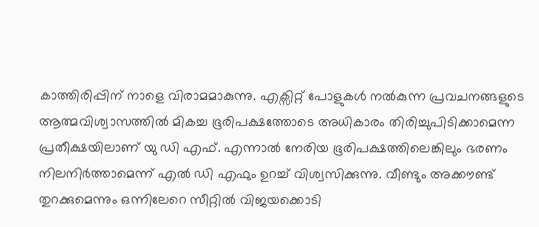കാത്തിരിപ്പിന് നാളെ വിരാമമാകുന്നു. എക്സിറ്റ് പോളുകൾ നൽകുന്ന പ്രവചനങ്ങളുടെ ആത്മവിശ്വാസത്തിൽ മികച്ച ഭൂരിപക്ഷത്തോടെ അധികാരം തിരിച്ചുപിടിക്കാമെന്ന പ്രതീക്ഷയിലാണ് യു ഡി എഫ്. എന്നാൽ നേരിയ ഭൂരിപക്ഷത്തിലെങ്കിലും ഭരണം നിലനിർത്താമെന്ന് എൽ ഡി എഫും ഉറച്ച് വിശ്വസിക്കുന്നു. വീണ്ടും അക്കൗണ്ട് തുറക്കുമെന്നും ഒന്നിലേറെ സീറ്റിൽ വിജയക്കൊടി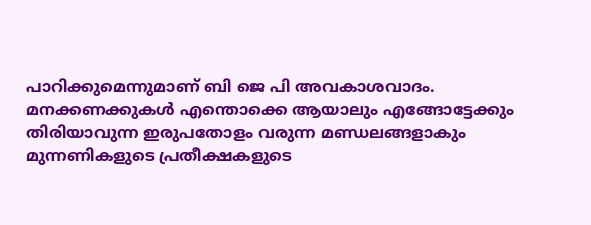പാറിക്കുമെന്നുമാണ് ബി ജെ പി അവകാശവാദം. മനക്കണക്കുകൾ എന്തൊക്കെ ആയാലും എങ്ങോട്ടേക്കും തിരിയാവുന്ന ഇരുപതോളം വരുന്ന മണ്ഡലങ്ങളാകും മുന്നണികളുടെ പ്രതീക്ഷകളുടെ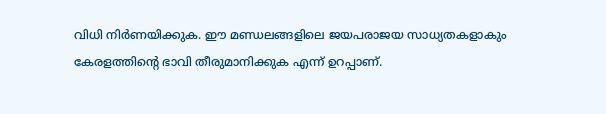വിധി നിർണയിക്കുക. ഈ മണ്ഡലങ്ങളിലെ ജയപരാജയ സാധ്യതകളാകും കേരളത്തിന്‍റെ ഭാവി തീരുമാനിക്കുക എന്ന് ഉറപ്പാണ്.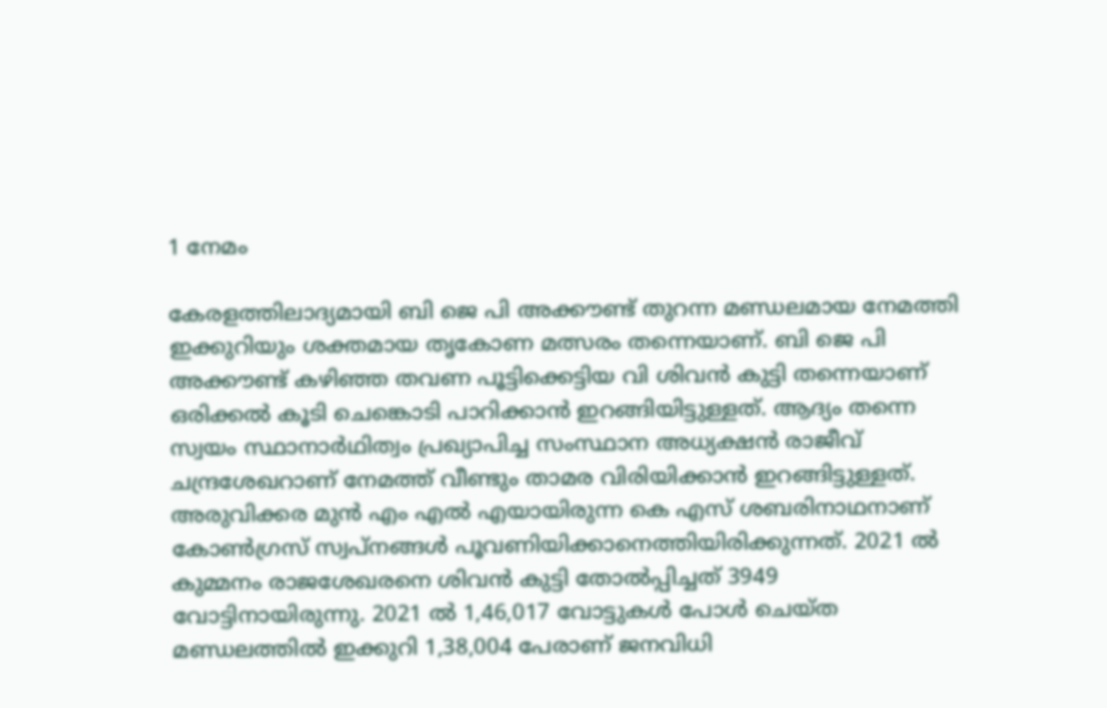1 നേമം

കേരളത്തിലാദ്യമായി ബി ജെ പി അക്കൗണ്ട് തുറന്ന മണ്ഡലമായ നേമത്തി ഇക്കുറിയും ശക്തമായ തൃകോണ മത്സരം തന്നെയാണ്. ബി ജെ പി അക്കൗണ്ട് കഴിഞ്ഞ തവണ പൂട്ടിക്കെട്ടിയ വി ശിവൻ കുട്ടി തന്നെയാണ് ഒരിക്കൽ കൂടി ചെങ്കൊടി പാറിക്കാൻ ഇറങ്ങിയിട്ടുള്ളത്. ആദ്യം തന്നെ സ്വയം സ്ഥാനാർഥിത്വം പ്രഖ്യാപിച്ച സംസ്ഥാന അധ്യക്ഷൻ രാജീവ് ചന്ദ്രശേഖറാണ് നേമത്ത് വീണ്ടും താമര വിരിയിക്കാൻ ഇറങ്ങിട്ടുള്ളത്. അരുവിക്കര മുൻ എം എൽ എയായിരുന്ന കെ എസ് ശബരിനാഥനാണ് കോൺഗ്രസ് സ്വപ്നങ്ങൾ പൂവണിയിക്കാനെത്തിയിരിക്കുന്നത്. 2021 ൽ കുമ്മനം രാജശേഖരനെ ശിവൻ കുട്ടി തോൽപ്പിച്ചത് 3949 വോട്ടിനായിരുന്നു. 2021 ൽ 1,46,017 വോട്ടുകൾ പോൾ ചെയ്ത മണ്ഡലത്തിൽ ഇക്കുറി 1,38,004 പേരാണ് ജനവിധി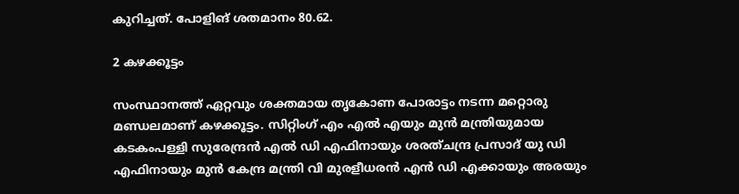കുറിച്ചത്. പോളിങ് ശതമാനം 80.62.

2 കഴക്കൂട്ടം

സംസ്ഥാനത്ത് ഏറ്റവും ശക്തമായ തൃകോണ പോരാട്ടം നടന്ന മറ്റൊരു മണ്ഡലമാണ് കഴക്കൂട്ടം. സിറ്റിംഗ് എം എൽ എയും മുൻ മന്ത്രിയുമായ കടകംപള്ളി സുരേന്ദ്രൻ എൽ ഡ‍ി എഫിനായും ശരത്ചന്ദ്ര പ്രസാദ് യു ഡി എഫിനായും മുൻ കേന്ദ്ര മന്ത്രി വി മുരളീധരൻ എൻ ഡി എക്കായും അരയും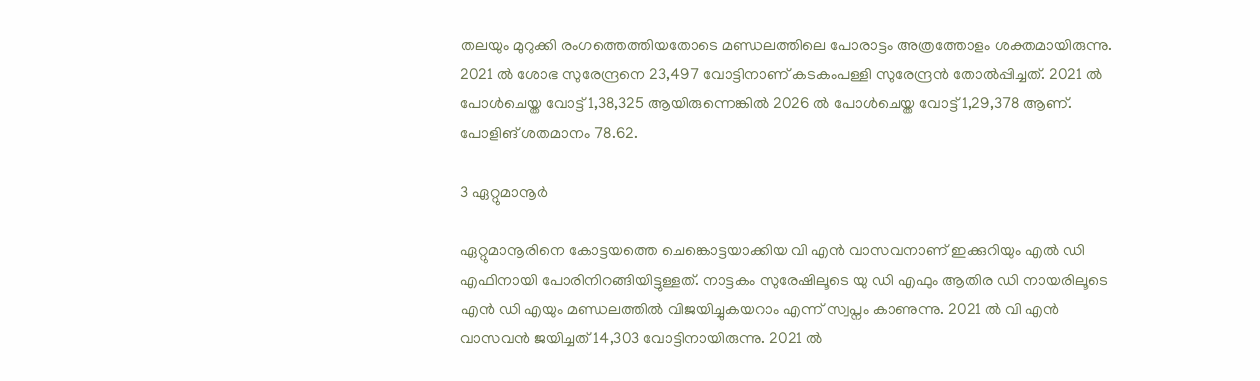തലയും മുറുക്കി രംഗത്തെത്തിയതോടെ മണ്ഡലത്തിലെ പോരാട്ടം അത്രത്തോളം ശക്തമായിരുന്നു. 2021 ൽ ശോഭ സുരേന്ദ്രനെ 23,497 വോട്ടിനാണ് കടകംപള്ളി സുരേന്ദ്രൻ തോൽപ്പിച്ചത്. 2021 ൽ പോൾചെയ്ത വോട്ട് 1,38,325 ആയിരുന്നെങ്കിൽ 2026 ൽ പോൾചെയ്ത വോട്ട് 1,29,378 ആണ്. പോളിങ് ശതമാനം 78.62.

3 ഏറ്റുമാനൂർ

ഏറ്റുമാനൂരിനെ കോട്ടയത്തെ ചെങ്കൊട്ടയാക്കിയ വി എൻ വാസവനാണ് ഇക്കുറിയും എൽ ഡി എഫിനായി പോരിനിറങ്ങിയിട്ടുള്ളത്. നാട്ടകം സുരേഷിലൂടെ യു ഡി എഫും ആതിര ഡി നായരിലൂടെ എൻ ഡി എയും മണ്ഡലത്തിൽ വിജയിച്ചുകയറാം എന്ന് സ്വപ്നം കാണുന്നു. 2021 ൽ വി എൻ വാസവൻ ജയിച്ചത് 14,303 വോട്ടിനായിരുന്നു. 2021 ൽ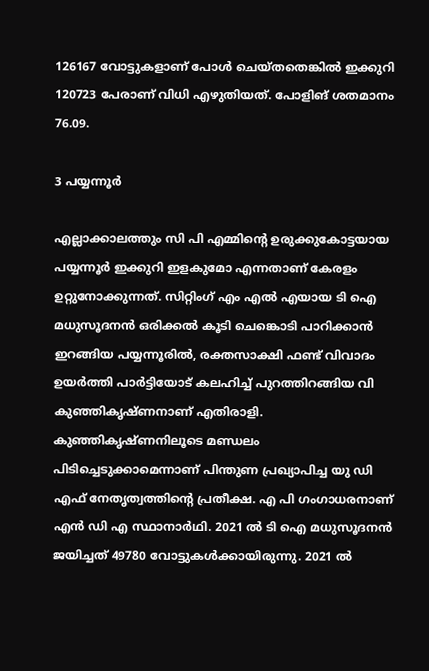126167 വോട്ടുകളാണ് പോൾ ചെയ്തതെങ്കിൽ ഇക്കുറി 120723 പേരാണ് വിധി എഴുതിയത്. പോളിങ് ശതമാനം 76.09.

3 പയ്യന്നൂർ

എല്ലാക്കാലത്തും സി പി എമ്മിന്‍റെ ഉരുക്കുകോട്ടയായ പയ്യന്നൂർ ഇക്കുറി ഇളകുമോ എന്നതാണ് കേരളം ഉറ്റുനോക്കുന്നത്. സിറ്റിംഗ് എം എൽ എയായ ടി ഐ മധുസൂദനൻ ഒരിക്കൽ കൂടി ചെങ്കൊടി പാറിക്കാൻ ഇറങ്ങിയ പയ്യന്നൂരിൽ, രക്തസാക്ഷി ഫണ്ട് വിവാദം ഉയർത്തി പാർട്ടിയോട് കലഹിച്ച് പുറത്തിറങ്ങിയ വി കുഞ്ഞികൃഷ്ണനാണ് എതിരാളി. കുഞ്ഞികൃഷ്ണനിലൂടെ മണ്ഡലം പിടിച്ചെടുക്കാമെന്നാണ് പിന്തുണ പ്രഖ്യാപിച്ച യു ഡി എഫ് നേതൃത്വത്തിന്‍റെ പ്രതീക്ഷ. എ പി ഗംഗാധരനാണ് എൻ ഡി എ സ്ഥാനാർഥി. 2021 ൽ ടി ഐ മധുസൂദനൻ ജയിച്ചത് 49780 വോട്ടുകൾക്കായിരുന്നു. 2021 ൽ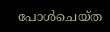പോൾചെയ്ത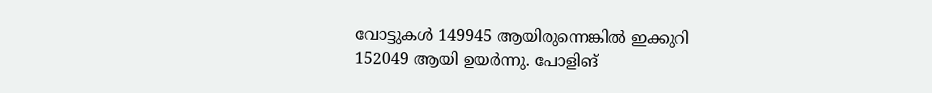വോട്ടുകൾ 149945 ആയിരുന്നെങ്കിൽ ഇക്കുറി 152049 ആയി ഉയർന്നു. പോളിങ്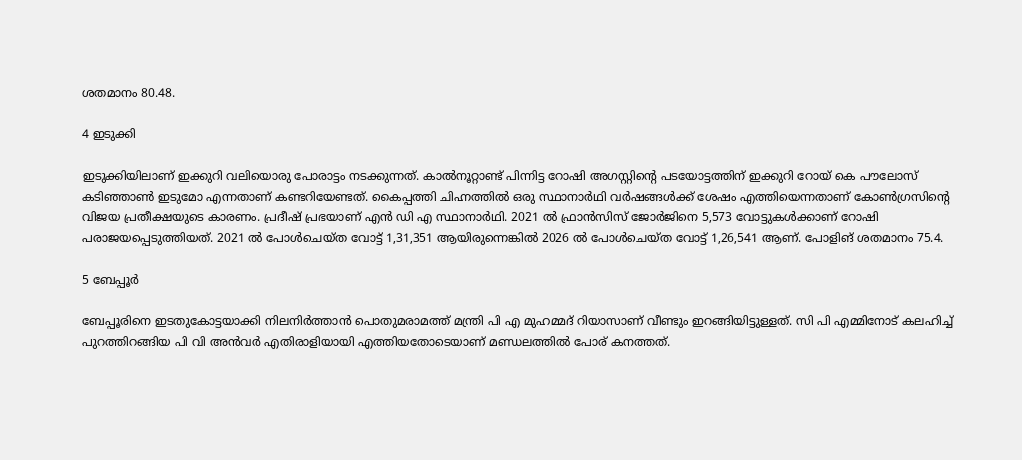ശതമാനം 80.48.

4 ഇടുക്കി

ഇടുക്കിയിലാണ് ഇക്കുറി വലിയൊരു പോരാട്ടം നടക്കുന്നത്. കാൽനൂറ്റാണ്ട് പിന്നിട്ട റോഷി അഗസ്റ്റിന്‍റെ പടയോട്ടത്തിന് ഇക്കുറി റോയ് കെ പൗലോസ് കടിഞ്ഞാൺ ഇടുമോ എന്നതാണ് കണ്ടറിയേണ്ടത്. കൈപ്പത്തി ചിഹ്നത്തിൽ ഒരു സ്ഥാനാർഥി വർഷങ്ങൾക്ക് ശേഷം എത്തിയെന്നതാണ് കോൺഗ്രസിന്‍റെ വിജയ പ്രതീക്ഷയുടെ കാരണം. പ്രദീഷ് പ്രഭയാണ് എൻ ഡി എ സ്ഥാനാർഥി. 2021 ൽ ഫ്രാൻസിസ് ജോർജിനെ 5,573 വോട്ടുകൾക്കാണ് റോഷി പരാജയപ്പെടുത്തിയത്. 2021 ൽ പോൾചെയ്ത വോട്ട് 1,31,351 ആയിരുന്നെങ്കിൽ 2026 ൽ പോൾചെയ്ത വോട്ട് 1,26,541 ആണ്. പോളിങ് ശതമാനം 75.4.

5 ബേപ്പൂർ

ബേപ്പൂരിനെ ഇടതുകോട്ടയാക്കി നിലനിർത്താൻ പൊതുമരാമത്ത് മന്ത്രി പി എ മുഹമ്മദ് റിയാസാണ് വീണ്ടും ഇറങ്ങിയിട്ടുള്ളത്. സി പി എമ്മിനോട് കലഹിച്ച് പുറത്തിറങ്ങിയ പി വി അൻവർ എതിരാളിയായി എത്തിയതോടെയാണ് മണ്ഡലത്തിൽ പോര് കനത്തത്.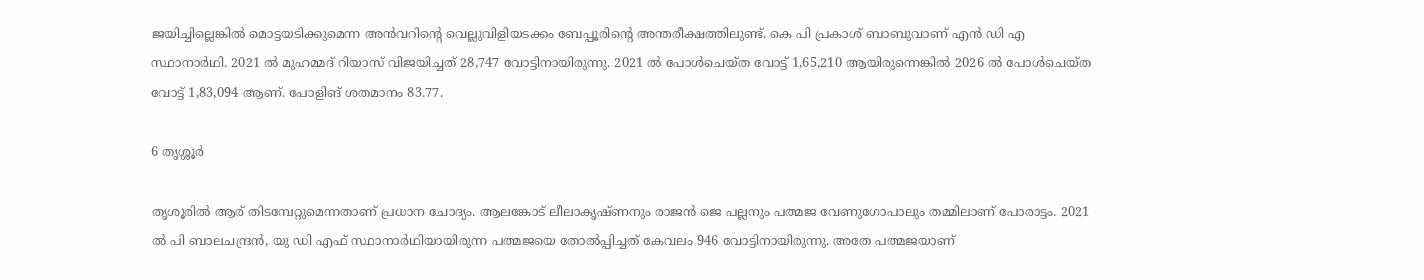ജയിച്ചില്ലെങ്കിൽ മൊട്ടയടിക്കുമെന്ന അൻവറിന്‍റെ വെല്ലുവിളിയടക്കം ബേപ്പൂരിന്‍റെ അന്തരീക്ഷത്തിലുണ്ട്. കെ പി പ്രകാശ് ബാബുവാണ് എൻ ഡി എ സ്ഥാനാർഥി. 2021 ൽ മുഹമ്മദ് റിയാസ് വിജയിച്ചത് 28,747 വോട്ടിനായിരുന്നു. 2021 ൽ പോൾചെയ്ത വോട്ട് 1,65,210 ആയിരുന്നെങ്കിൽ 2026 ൽ പോൾചെയ്ത വോട്ട് 1,83,094 ആണ്. പോളിങ് ശതമാനം 83.77.

6 തൃശ്ശൂർ

തൃശൂരിൽ ആര് തിടമ്പേറ്റുമെന്നതാണ് പ്രധാന ചോദ്യം. ആലങ്കോട് ലീലാകൃഷ്ണനും രാജൻ ജെ പല്ലനും പത്മജ വേണുഗോപാലും തമ്മിലാണ് പോരാട്ടം. 2021 ൽ പി ബാലചന്ദ്രൻ, യു ഡി എഫ് സ്ഥാനാർഥിയായിരുന്ന പത്മജയെ തോൽപ്പിച്ചത് കേവലം 946 വോട്ടിനായിരുന്നു. അതേ പത്മജയാണ്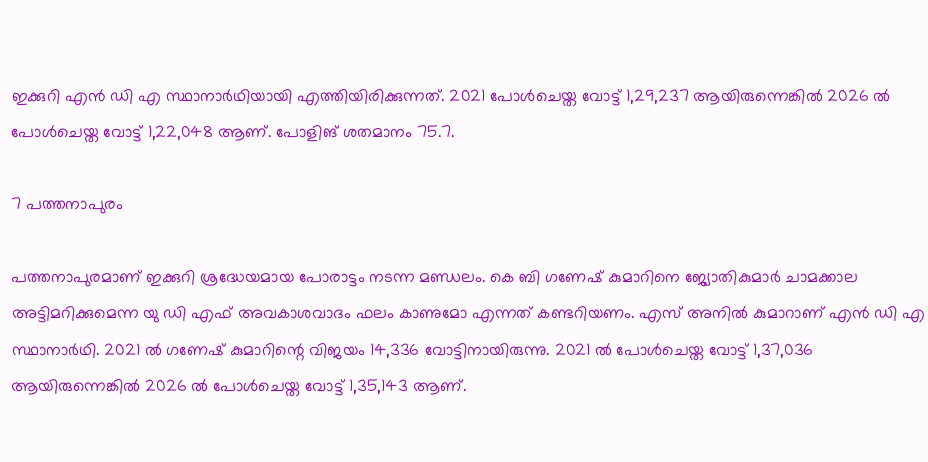ഇക്കുറി എൻ ഡി എ സ്ഥാനാർഥിയായി എത്തിയിരിക്കുന്നത്. 2021 പോൾചെയ്ത വോട്ട് 1,29,237 ആയിരുന്നെങ്കിൽ 2026 ൽ പോൾചെയ്ത വോട്ട് 1,22,048 ആണ്. പോളിങ് ശതമാനം 75.7.

7 പത്തനാപുരം

പത്തനാപുരമാണ് ഇക്കുറി ശ്രദ്ധേയമായ പോരാട്ടം നടന്ന മണ്ഡലം. കെ ബി ഗണേഷ് കുമാറിനെ ജ്യോതികുമാർ ചാമക്കാല അട്ടിമറിക്കുമെന്ന യു ഡി എഫ് അവകാശവാദം ഫലം കാണുമോ എന്നത് കണ്ടറിയണം. എസ് അനിൽ കുമാറാണ് എൻ ഡി എ സ്ഥാനാർഥി. 2021 ൽ ഗണേഷ് കുമാറിന്റെ വിജയം 14,336 വോട്ടിനായിരുന്നു. 2021 ൽ പോൾചെയ്ത വോട്ട് 1,37,036 ആയിരുന്നെങ്കിൽ 2026 ൽ പോൾചെയ്ത വോട്ട് 1,35,143 ആണ്.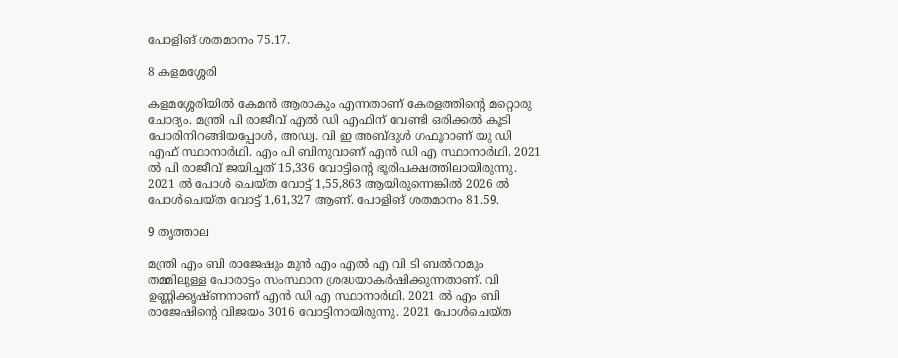പോളിങ് ശതമാനം 75.17.

8 കളമശ്ശേരി

കളമശ്ശേരിയിൽ കേമൻ ആരാകും എന്നതാണ് കേരളത്തിന്‍റെ മറ്റൊരു ചോദ്യം. മന്ത്രി പി രാജീവ് എൽ ഡ‍ി എഫിന് വേണ്ടി ഒരിക്കൽ കൂടി പോരിനിറങ്ങിയപ്പോൾ, അഡ്വ. വി ഇ അബ്ദുൾ ഗഫൂറാണ് യു ഡി എഫ് സ്ഥാനാർഥി. എം പി ബിനുവാണ് എൻ ഡി എ സ്ഥാനാർഥി. 2021 ൽ പി രാജീവ് ജയിച്ചത് 15,336 വോട്ടിന്റെ ഭൂരിപക്ഷത്തിലായിരുന്നു. 2021 ൽ പോൾ ചെയ്ത വോട്ട് 1,55,863 ആയിരുന്നെങ്കിൽ 2026 ൽ പോൾചെയ്ത വോട്ട് 1,61,327 ആണ്. പോളിങ് ശതമാനം 81.59.

9 തൃത്താല

മന്ത്രി എം ബി രാജേഷും മുൻ എം എൽ എ വി ടി ബൽറാമും തമ്മിലുള്ള പോരാട്ടം സംസ്ഥാന ശ്രദ്ധയാകർഷിക്കുന്നതാണ്. വി ഉണ്ണിക്കൃഷ്ണനാണ് എൻ ഡി എ സ്ഥാനാർഥി. 2021 ൽ എം ബി രാജേഷിന്റെ വിജയം 3016 വോട്ടിനായിരുന്നു. 2021 പോൾചെയ്ത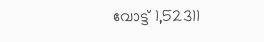വോട്ട് 1,52311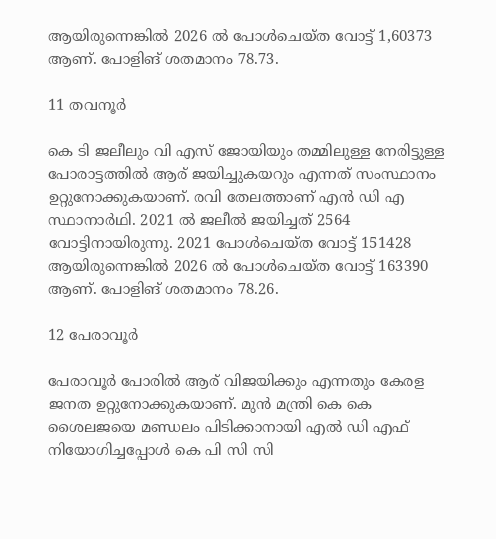ആയിരുന്നെങ്കിൽ 2026 ൽ പോൾചെയ്ത വോട്ട് 1,60373 ആണ്. പോളിങ് ശതമാനം 78.73.

11 തവനൂർ

കെ ടി ജലീലും വി എസ് ജോയിയും തമ്മിലുള്ള നേരിട്ടുള്ള പോരാട്ടത്തിൽ ആര് ജയിച്ചുകയറും എന്നത് സംസ്ഥാനം ഉറ്റുനോക്കുകയാണ്. രവി തേലത്താണ് എൻ ഡി എ സ്ഥാനാർഥി. 2021 ൽ ജലീൽ ജയിച്ചത് 2564 വോട്ടിനായിരുന്നു. 2021 പോൾചെയ്ത വോട്ട് 151428 ആയിരുന്നെങ്കിൽ 2026 ൽ പോൾചെയ്ത വോട്ട് 163390 ആണ്. പോളിങ് ശതമാനം 78.26.

12 പേരാവൂർ

പേരാവൂർ പോരിൽ ആര് വിജയിക്കും എന്നതും കേരള ജനത ഉറ്റുനോക്കുകയാണ്. മുൻ മന്ത്രി കെ കെ ശൈലജയെ മണ്ഡ‍ലം പിടിക്കാനായി എൽ ഡി എഫ് നിയോഗിച്ചപ്പോൾ കെ പി സി സി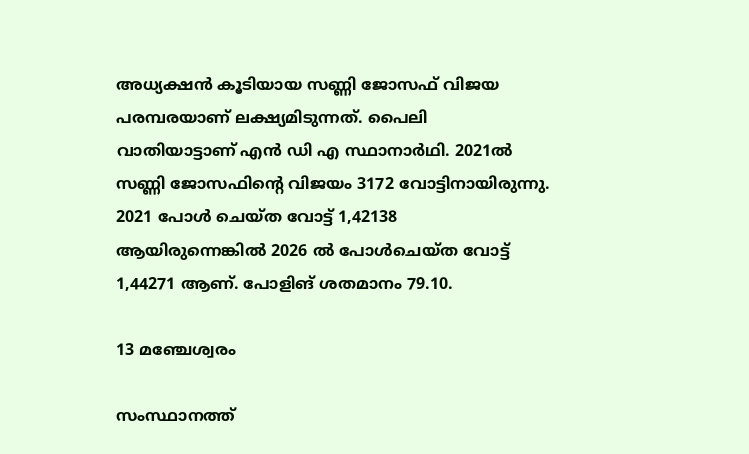അധ്യക്ഷൻ കൂടിയായ സണ്ണി ജോസഫ് വിജയ പരമ്പരയാണ് ലക്ഷ്യമിടുന്നത്. പൈലി വാതിയാട്ടാണ് എൻ ഡി എ സ്ഥാനാർഥി. 2021ൽ സണ്ണി ജോസഫിന്റെ വിജയം 3172 വോട്ടിനായിരുന്നു. 2021 പോൾ ചെയ്ത വോട്ട് 1,42138 ആയിരുന്നെങ്കിൽ 2026 ൽ പോൾചെയ്ത വോട്ട് 1,44271 ആണ്. പോളിങ് ശതമാനം 79.10.

13 മഞ്ചേശ്വരം

സംസ്ഥാനത്ത്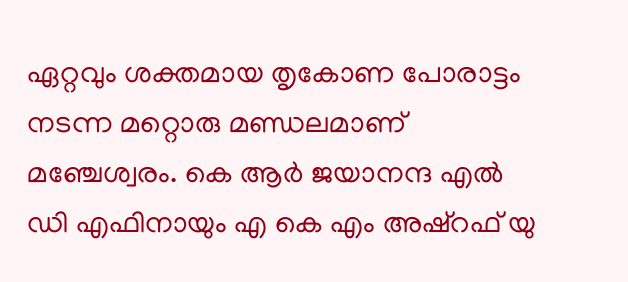ഏറ്റവും ശക്തമായ തൃകോണ പോരാട്ടം നടന്ന മറ്റൊരു മണ്ഡലമാണ് മഞ്ചേശ്വരം. കെ ആർ ജയാനന്ദ എൽ ഡി എഫിനായും എ കെ എം അഷ്റഫ് യു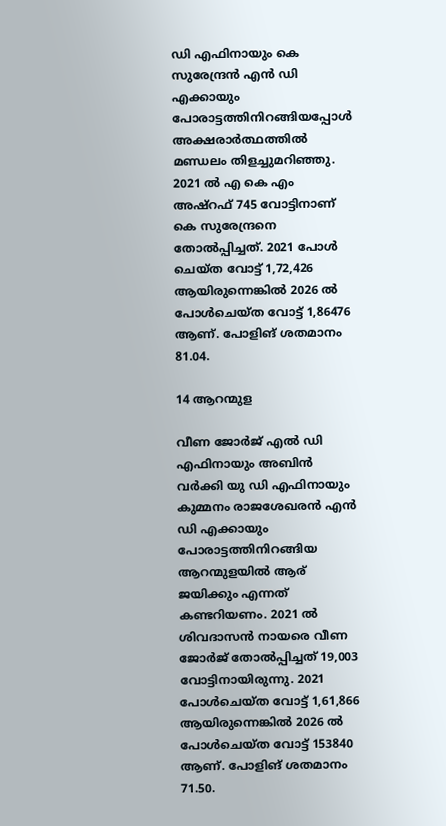ഡി എഫിനായും കെ സുരേന്ദ്രൻ എൻ ഡി എക്കായും പോരാട്ടത്തിനിറങ്ങിയപ്പോൾ അക്ഷരാർത്ഥത്തിൽ മണ്ഡലം തിളച്ചുമറിഞ്ഞു. 2021 ൽ എ കെ എം അഷ്റഫ് 745 വോട്ടിനാണ് കെ സുരേന്ദ്രനെ തോൽപ്പിച്ചത്. 2021 പോൾ ചെയ്ത വോട്ട് 1,72,426 ആയിരുന്നെങ്കിൽ 2026 ൽ പോൾചെയ്ത വോട്ട് 1,86476 ആണ്. പോളിങ് ശതമാനം 81.04.

14 ആറന്മുള

വീണ ജോർജ് എൽ ഡി എഫിനായും അബിൻ വർക്കി യു ഡി എഫിനായും കുമ്മനം രാജശേഖരൻ എൻ ഡി എക്കായും പോരാട്ടത്തിനിറങ്ങിയ ആറന്മുളയിൽ ആര് ജയിക്കും എന്നത് കണ്ടറിയണം. 2021 ൽ ശിവദാസൻ നായരെ വീണ ജോർജ് തോൽപ്പിച്ചത് 19,003 വോട്ടിനായിരുന്നു. 2021 പോൾചെയ്ത വോട്ട് 1,61,866 ആയിരുന്നെങ്കിൽ 2026 ൽ പോൾചെയ്ത വോട്ട് 153840 ആണ്. പോളിങ് ശതമാനം 71.50.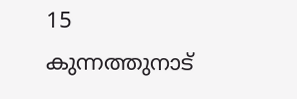15 കുന്നത്തുനാട്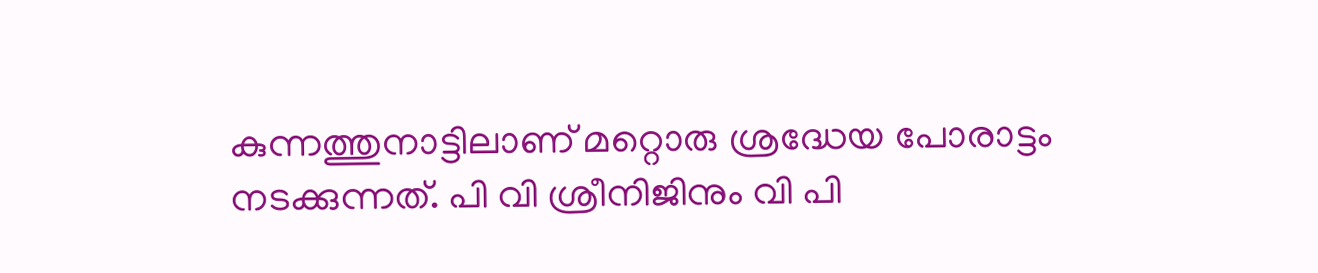കുന്നത്തുനാട്ടിലാണ് മറ്റൊരു ശ്രദ്ധേയ പോരാട്ടം നടക്കുന്നത്. പി വി ശ്രീനിജിനും വി പി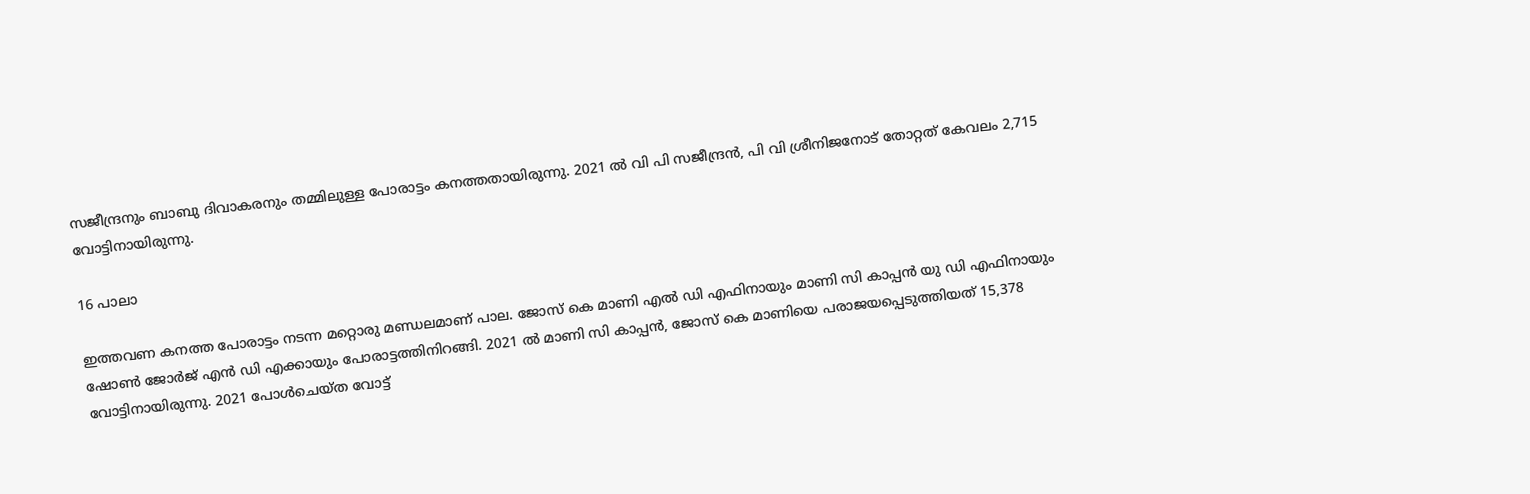സജീന്ദ്രനും ബാബു ദിവാകരനും തമ്മിലുള്ള പോരാട്ടം കനത്തതായിരുന്നു. 2021 ൽ വി പി സജീന്ദ്രൻ, പി വി ശ്രീനിജനോട് തോറ്റത് കേവലം 2,715 വോട്ടിനായിരുന്നു.

16 പാലാ

ഇത്തവണ കനത്ത പോരാട്ടം നടന്ന മറ്റൊരു മണ്ഡലമാണ് പാല. ജോസ് കെ മാണി എൽ ഡി എഫിനായും മാണി സി കാപ്പൻ യു ഡി എഫിനായും ഷോണ്‍ ജോർജ് എൻ ഡി എക്കായും പോരാട്ടത്തിനിറങ്ങി. 2021 ൽ മാണി സി കാപ്പൻ, ജോസ് കെ മാണിയെ പരാജയപ്പെടുത്തിയത് 15,378 വോട്ടിനായിരുന്നു. 2021 പോൾചെയ്ത വോട്ട്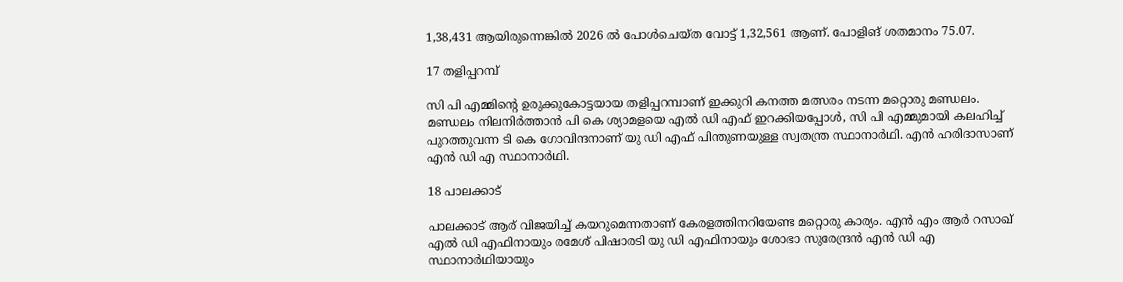1,38,431 ആയിരുന്നെങ്കിൽ 2026 ൽ പോൾചെയ്ത വോട്ട് 1,32,561 ആണ്. പോളിങ് ശതമാനം 75.07.

17 തളിപ്പറമ്പ്

സി പി എമ്മിന്‍റെ ഉരുക്കുകോട്ടയായ തളിപ്പറമ്പാണ് ഇക്കുറി കനത്ത മത്സരം നടന്ന മറ്റൊരു മണ്ഡലം. മണ്ഡലം നിലനിർത്താൻ പി കെ ശ്യാമളയെ എൽ ഡി എഫ് ഇറക്കിയപ്പോൾ, സി പി എമ്മുമായി കലഹിച്ച് പുറത്തുവന്ന ടി കെ ഗോവിന്ദനാണ് യു ഡി എഫ് പിന്തുണയുള്ള സ്വതന്ത്ര സ്ഥാനാർഥി. എൻ ഹരിദാസാണ് എൻ ഡി എ സ്ഥാനാർഥി.

18 പാലക്കാട്

പാലക്കാട് ആര് വിജയിച്ച് കയറുമെന്നതാണ് കേരളത്തിനറിയേണ്ട മറ്റൊരു കാര്യം. എൻ എം ആർ റസാഖ് എൽ ഡി എഫിനായും രമേശ് പിഷാരടി യു ഡി എഫിനായും ശോഭാ സുരേന്ദ്രൻ എൻ ഡി എ സ്ഥാനാർഥിയായും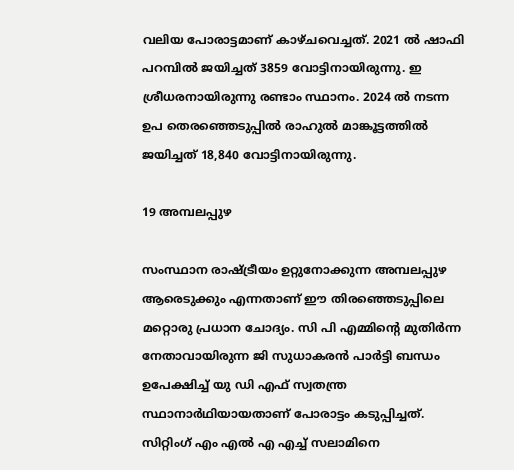വലിയ പോരാട്ടമാണ് കാഴ്ചവെച്ചത്. 2021 ൽ ഷാഫി പറമ്പിൽ ജയിച്ചത് 3859 വോട്ടിനായിരുന്നു. ഇ ശ്രീധരനായിരുന്നു രണ്ടാം സ്ഥാനം. 2024 ൽ നടന്ന ഉപ തെരഞ്ഞെടുപ്പിൽ രാഹുൽ മാങ്കൂട്ടത്തിൽ ജയിച്ചത് 18,840 വോട്ടിനായിരുന്നു.

19 അമ്പലപ്പുഴ

സംസ്ഥാന രാഷ്ട്രീയം ഉറ്റുനോക്കുന്ന അമ്പലപ്പുഴ ആരെടുക്കും എന്നതാണ് ഈ തിരഞ്ഞെടുപ്പിലെ മറ്റൊരു പ്രധാന ചോദ്യം. സി പി എമ്മിന്‍റെ മുതിർന്ന നേതാവായിരുന്ന ജി സുധാകരൻ പാർട്ടി ബന്ധം ഉപേക്ഷിച്ച് യു ഡി എഫ് സ്വതന്ത്ര സ്ഥാനാർഥിയായതാണ് പോരാട്ടം കടുപ്പിച്ചത്. സിറ്റിംഗ് എം എൽ എ എച്ച് സലാമിനെ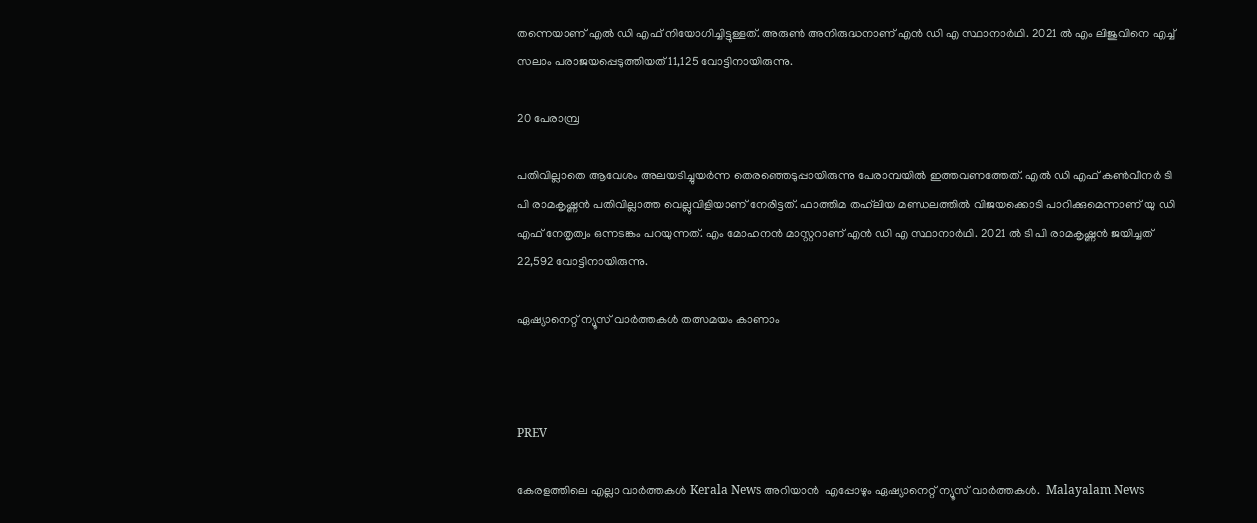തന്നെയാണ് എൽ ഡി എഫ് നിയോഗിച്ചിട്ടുള്ളത്. അരുണ്‍ അനിരുദ്ധനാണ് എൻ ഡി എ സ്ഥാനാർഥി. 2021 ൽ എം ലിജുവിനെ എച്ച് സലാം പരാജയപ്പെടുത്തിയത് 11,125 വോട്ടിനായിരുന്നു.

20 പേരാമ്പ്ര

പതിവില്ലാതെ ആവേശം അലയടിച്ചുയർന്ന തെരഞ്ഞെടുപ്പായിരുന്നു പേരാമ്പയിൽ ഇത്തവണത്തേത്. എൽ ഡ‍ി എഫ് കൺവീനർ ടി പി രാമകൃഷ്ണൻ പതിവില്ലാത്ത വെല്ലുവിളിയാണ് നേരിട്ടത്. ഫാത്തിമ തഹ്‍ലിയ മണ്ഡലത്തിൽ വിജയക്കൊടി പാറിക്കുമെന്നാണ് യു ഡി എഫ് നേതൃത്വം ഒന്നടങ്കം പറയുന്നത്. എം മോഹനൻ മാസ്റ്ററാണ് എൻ ഡി എ സ്ഥാനാർഥി. 2021 ൽ ടി പി രാമകൃഷ്ണൻ ജയിച്ചത് 22,592 വോട്ടിനായിരുന്നു.

ഏഷ്യാനെറ്റ് ന്യൂസ് വാർത്തകൾ തത്സമയം കാണാം



PREV

കേരളത്തിലെ എല്ലാ വാർത്തകൾ Kerala News അറിയാൻ  എപ്പോഴും ഏഷ്യാനെറ്റ് ന്യൂസ് വാർത്തകൾ.  Malayalam News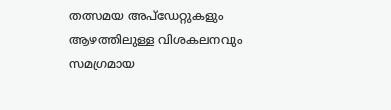തത്സമയ അപ്‌ഡേറ്റുകളും ആഴത്തിലുള്ള വിശകലനവും സമഗ്രമായ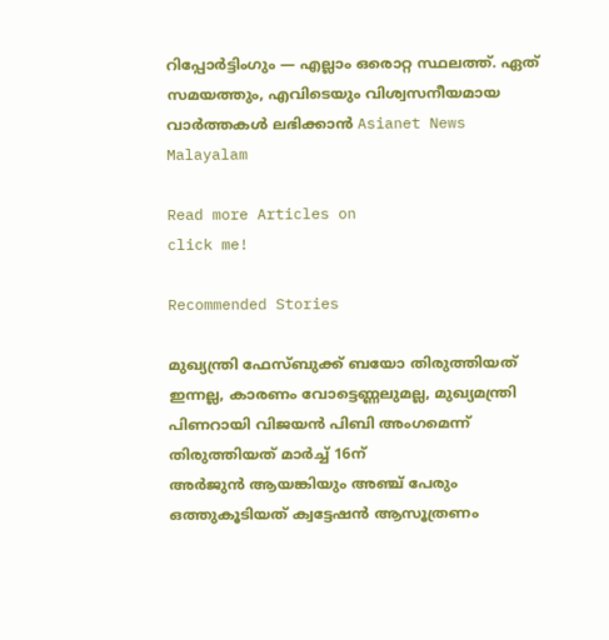റിപ്പോർട്ടിംഗും — എല്ലാം ഒരൊറ്റ സ്ഥലത്ത്. ഏത് സമയത്തും, എവിടെയും വിശ്വസനീയമായ വാർത്തകൾ ലഭിക്കാൻ Asianet News Malayalam

Read more Articles on
click me!

Recommended Stories

മുഖ്യന്ത്രി ഫേസ്ബുക്ക് ബയോ തിരുത്തിയത് ഇന്നല്ല, കാരണം വോട്ടെണ്ണലുമല്ല, മുഖ്യമന്ത്രി പിണറായി വിജയൻ പിബി അംഗമെന്ന് തിരുത്തിയത് മാര്‍ച്ച് 16ന്
അർജുൻ ആയങ്കിയും അഞ്ച് പേരും ഒത്തുകൂടിയത് ക്വട്ടേഷൻ ആസൂത്രണം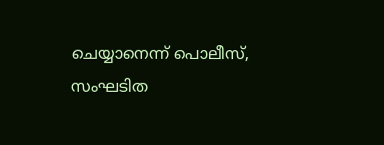ചെയ്യാനെന്ന് പൊലീസ്, സംഘടിത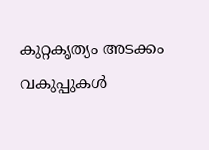കുറ്റകൃത്യം അടക്കം വകുപ്പുകൾ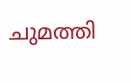ചുമത്തി